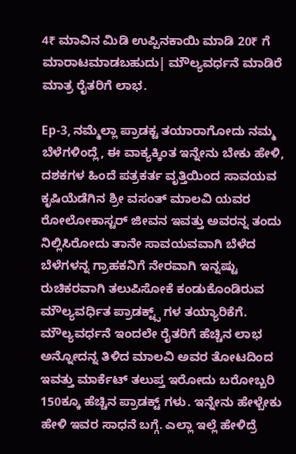4₹ ಮಾವಿನ ಮಿಡಿ ಉಪ್ಪಿನಕಾಯಿ ಮಾಡಿ 20₹ ಗೆ ಮಾರಾಟಮಾಡಬಹುದು| ಮೌಲ್ಯವರ್ಧನೆ ಮಾಡಿರೆ ಮಾತ್ರ ರೈತರಿಗೆ ಲಾಭ.

Ep-3, ನಮ್ಮೆಲ್ಲಾ ಪ್ರಾಡಕ್ಟ ತಯಾರಾಗೋದು ನಮ್ಮ ಬೆಳೆಗಳಿಂದ್ಲೆ, ಈ ವಾಕ್ಯಕ್ಕಿಂತ ಇನ್ನೇನು ಬೇಕು ಹೇಳಿ, ದಶಕಗಳ ಹಿಂದೆ ಪತ್ರಕರ್ತ ವೃತ್ತಿಯಿಂದ ಸಾವಯವ ಕೃಷಿಯೆಡೆಗಿನ ಶ್ರೀ ವಸಂತ್ ಮಾಲವಿ ಯವರ ರೋಲೋಕಾಸ್ಟರ್ ಜೀವನ ಇವತ್ತು ಅವರನ್ನ ತಂದು ನಿಲ್ಲಿಸಿರೋದು ತಾನೇ ಸಾವಯವವಾಗಿ ಬೆಳೆದ ಬೆಳೆಗಳನ್ನ ಗ್ರಾಹಕನಿಗೆ ನೇರವಾಗಿ ಇನ್ನಷ್ಟು ರುಚಿಕರವಾಗಿ ತಲುಪಿಸೋಕೆ ಕಂಡುಕೊಂಡಿರುವ ಮೌಲ್ಯವರ್ಧಿತ ಪ್ರಾಡಕ್ಟ್ಸ್ ಗಳ ತಯ್ಯಾರಿಕೆಗೆ. ಮೌಲ್ಯವರ್ಧನೆ ಇಂದಲೇ ರೈತರಿಗೆ ಹೆಚ್ಚಿನ ಲಾಭ ಅನ್ನೋದನ್ನ ತಿಳಿದ ಮಾಲವಿ ಅವರ ತೋಟದಿಂದ ಇವತ್ತು ಮಾರ್ಕೆಟ್ ತಲುಪ್ತ ಇರೋದು ಬರೋಬ್ಬರಿ 150ಕ್ಕೂ ಹೆಚ್ಚಿನ ಪ್ರಾಡಕ್ಟ್ ಗಳು. ಇನ್ನೇನು ಹೇಳ್ಬೇಕು ಹೇಳಿ ಇವರ ಸಾಧನೆ ಬಗ್ಗೆ. ಎಲ್ಲಾ ಇಲ್ಲೆ ಹೇಳಿದ್ರೆ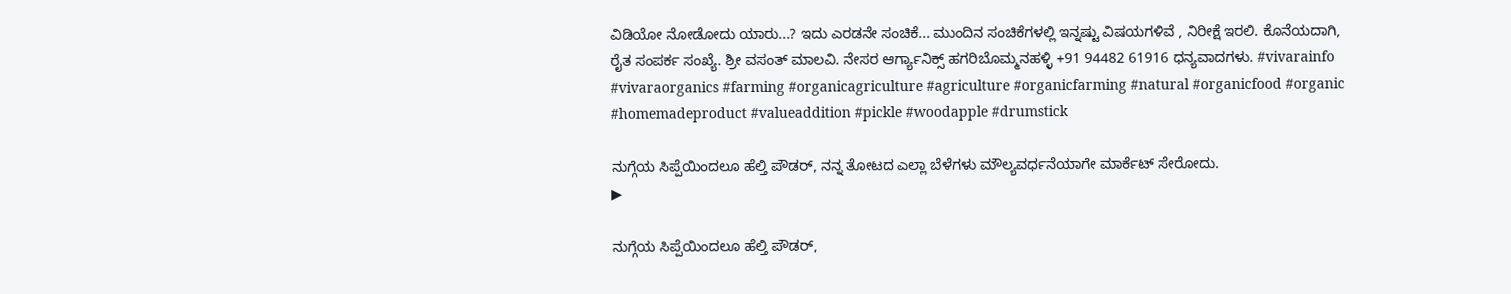ವಿಡಿಯೋ ನೋಡೋದು ಯಾರು...? ಇದು ಎರಡನೇ ಸಂಚಿಕೆ... ಮುಂದಿನ ಸಂಚಿಕೆಗಳಲ್ಲಿ ಇನ್ನಷ್ಟು ವಿಷಯಗಳಿವೆ , ನಿರೀಕ್ಷೆ ಇರಲಿ. ಕೊನೆಯದಾಗಿ, ರೈತ ಸಂಪರ್ಕ ಸಂಖ್ಯೆ. ಶ್ರೀ ವಸಂತ್ ಮಾಲವಿ. ನೇಸರ ಆರ್ಗ್ಯಾನಿಕ್ಸ್ ಹಗರಿಬೊಮ್ಮನಹಳ್ಳಿ +91 94482 61916 ಧನ್ಯವಾದಗಳು. #vivarainfo #vivaraorganics #farming #organicagriculture #agriculture #organicfarming #natural #organicfood #organic #homemadeproduct #valueaddition #pickle #woodapple #drumstick

ನುಗ್ಗೆಯ ಸಿಪ್ಪೆಯಿಂದಲೂ ಹೆಲ್ತಿ ಪೌಡರ್, ನನ್ನ ತೋಟದ ಎಲ್ಲಾ ಬೆಳೆಗಳು ಮೌಲ್ಯವರ್ಧನೆಯಾಗೇ ಮಾರ್ಕೆಟ್ ಸೇರೋದು.
▶

ನುಗ್ಗೆಯ ಸಿಪ್ಪೆಯಿಂದಲೂ ಹೆಲ್ತಿ ಪೌಡರ್,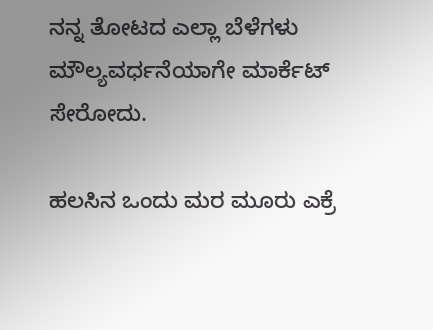ನನ್ನ ತೋಟದ ಎಲ್ಲಾ ಬೆಳೆಗಳು ಮೌಲ್ಯವರ್ಧನೆಯಾಗೇ ಮಾರ್ಕೆಟ್ ಸೇರೋದು.

ಹಲಸಿನ ಒಂದು ಮರ ಮೂರು ಎಕ್ರೆ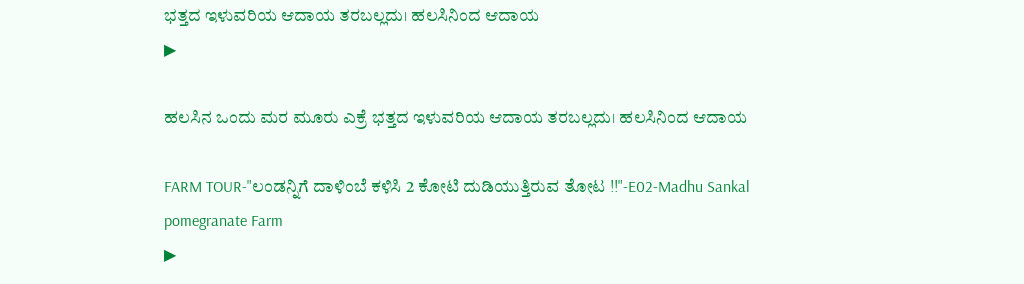ಭತ್ತದ ಇಳುವರಿಯ ಆದಾಯ ತರಬಲ್ಲದು। ಹಲಸಿನಿಂದ ಆದಾಯ
▶

ಹಲಸಿನ ಒಂದು ಮರ ಮೂರು ಎಕ್ರೆ ಭತ್ತದ ಇಳುವರಿಯ ಆದಾಯ ತರಬಲ್ಲದು। ಹಲಸಿನಿಂದ ಆದಾಯ

FARM TOUR-"ಲಂಡನ್ನಿಗೆ ದಾಳಿಂಬೆ ಕಳಿಸಿ 2 ಕೋಟಿ ದುಡಿಯುತ್ತಿರುವ ತೋಟ !!"-E02-Madhu Sankal pomegranate Farm
▶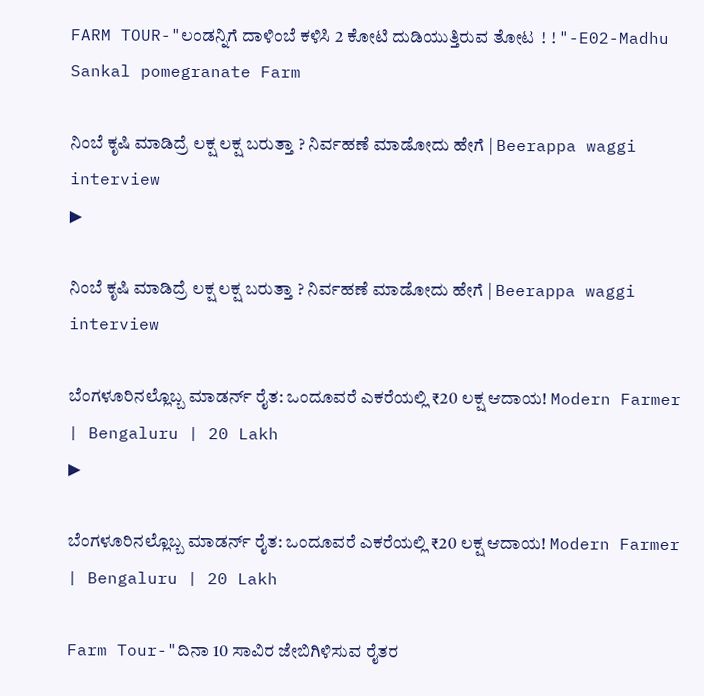FARM TOUR-"ಲಂಡನ್ನಿಗೆ ದಾಳಿಂಬೆ ಕಳಿಸಿ 2 ಕೋಟಿ ದುಡಿಯುತ್ತಿರುವ ತೋಟ !!"-E02-Madhu Sankal pomegranate Farm

ನಿಂಬೆ ಕೃಷಿ ಮಾಡಿದ್ರೆ ಲಕ್ಷ ಲಕ್ಷ ಬರುತ್ತಾ ? ನಿರ್ವಹಣೆ ಮಾಡೋದು ಹೇಗೆ | Beerappa waggi interview
▶

ನಿಂಬೆ ಕೃಷಿ ಮಾಡಿದ್ರೆ ಲಕ್ಷ ಲಕ್ಷ ಬರುತ್ತಾ ? ನಿರ್ವಹಣೆ ಮಾಡೋದು ಹೇಗೆ | Beerappa waggi interview

ಬೆಂಗಳೂರಿನಲ್ಲೊಬ್ಬ ಮಾಡರ್ನ್ ರೈತ: ಒಂದೂವರೆ ಎಕರೆಯಲ್ಲಿ ₹20 ಲಕ್ಷ ಆದಾಯ! Modern Farmer | Bengaluru | 20 Lakh
▶

ಬೆಂಗಳೂರಿನಲ್ಲೊಬ್ಬ ಮಾಡರ್ನ್ ರೈತ: ಒಂದೂವರೆ ಎಕರೆಯಲ್ಲಿ ₹20 ಲಕ್ಷ ಆದಾಯ! Modern Farmer | Bengaluru | 20 Lakh

Farm Tour-"ದಿನಾ 10 ಸಾವಿರ ಜೇಬಿಗಿಳಿಸುವ ರೈತರ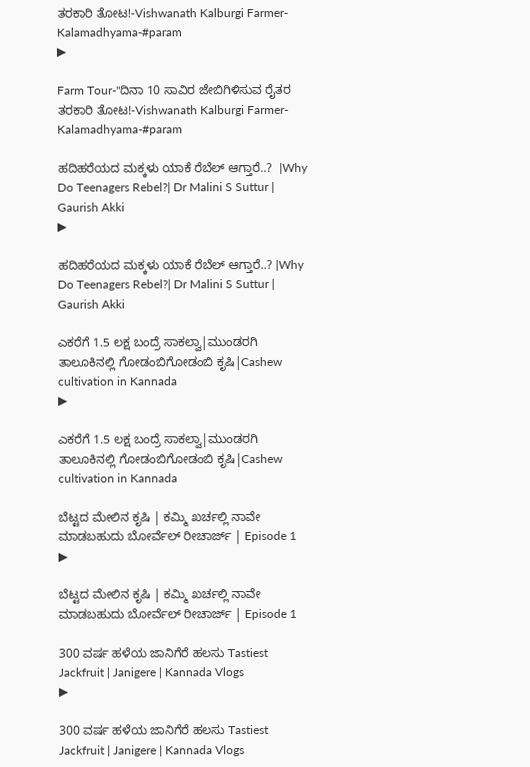ತರಕಾರಿ ತೋಟ!-Vishwanath Kalburgi Farmer-Kalamadhyama-#param
▶

Farm Tour-"ದಿನಾ 10 ಸಾವಿರ ಜೇಬಿಗಿಳಿಸುವ ರೈತರ ತರಕಾರಿ ತೋಟ!-Vishwanath Kalburgi Farmer-Kalamadhyama-#param

ಹದಿಹರೆಯದ ಮಕ್ಕಳು ಯಾಕೆ ರೆಬೆಲ್ ಆಗ್ತಾರೆ..?  |Why Do Teenagers Rebel?| Dr Malini S Suttur | Gaurish Akki
▶

ಹದಿಹರೆಯದ ಮಕ್ಕಳು ಯಾಕೆ ರೆಬೆಲ್ ಆಗ್ತಾರೆ..? |Why Do Teenagers Rebel?| Dr Malini S Suttur | Gaurish Akki

ಎಕರೆಗೆ 1.5 ಲಕ್ಷ ಬಂದ್ರೆ ಸಾಕಲ್ವಾ|ಮುಂಡರಗಿ ತಾಲೂಕಿನಲ್ಲಿ ಗೋಡಂಬಿಗೋಡಂಬಿ ಕೃಷಿ|Cashew cultivation in Kannada
▶

ಎಕರೆಗೆ 1.5 ಲಕ್ಷ ಬಂದ್ರೆ ಸಾಕಲ್ವಾ|ಮುಂಡರಗಿ ತಾಲೂಕಿನಲ್ಲಿ ಗೋಡಂಬಿಗೋಡಂಬಿ ಕೃಷಿ|Cashew cultivation in Kannada

ಬೆಟ್ಟದ ಮೇಲಿನ ಕೃಷಿ | ಕಮ್ಮಿ ಖರ್ಚಲ್ಲಿ ನಾವೇ ಮಾಡಬಹುದು ಬೋರ್ವೆಲ್ ರೀಚಾರ್ಜ್ | Episode 1
▶

ಬೆಟ್ಟದ ಮೇಲಿನ ಕೃಷಿ | ಕಮ್ಮಿ ಖರ್ಚಲ್ಲಿ ನಾವೇ ಮಾಡಬಹುದು ಬೋರ್ವೆಲ್ ರೀಚಾರ್ಜ್ | Episode 1

300 ವರ್ಷ ಹಳೆಯ ಜಾನಿಗೆರೆ ಹಲಸು Tastiest Jackfruit | Janigere | Kannada Vlogs
▶

300 ವರ್ಷ ಹಳೆಯ ಜಾನಿಗೆರೆ ಹಲಸು Tastiest Jackfruit | Janigere | Kannada Vlogs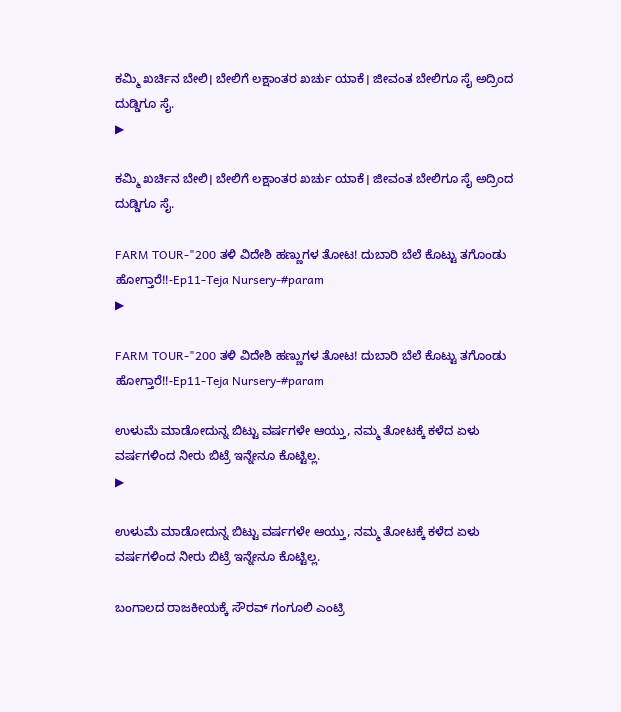ಕಮ್ಮಿ ಖರ್ಚಿನ ಬೇಲಿ। ಬೇಲಿಗೆ ಲಕ್ಷಾಂತರ ಖರ್ಚು ಯಾಕೆ। ಜೀವಂತ ಬೇಲಿಗೂ ಸೈ ಅದ್ರಿಂದ ದುಡ್ಡಿಗೂ ಸೈ.
▶

ಕಮ್ಮಿ ಖರ್ಚಿನ ಬೇಲಿ। ಬೇಲಿಗೆ ಲಕ್ಷಾಂತರ ಖರ್ಚು ಯಾಕೆ। ಜೀವಂತ ಬೇಲಿಗೂ ಸೈ ಅದ್ರಿಂದ ದುಡ್ಡಿಗೂ ಸೈ.

FARM TOUR-"200 ತಳಿ ವಿದೇಶಿ ಹಣ್ಣುಗಳ ತೋಟ! ದುಬಾರಿ ಬೆಲೆ ಕೊಟ್ಟು ತಗೊಂಡು ಹೋಗ್ತಾರೆ!!-Ep11-Teja Nursery-#param
▶

FARM TOUR-"200 ತಳಿ ವಿದೇಶಿ ಹಣ್ಣುಗಳ ತೋಟ! ದುಬಾರಿ ಬೆಲೆ ಕೊಟ್ಟು ತಗೊಂಡು ಹೋಗ್ತಾರೆ!!-Ep11-Teja Nursery-#param

ಉಳುಮೆ ಮಾಡೋದುನ್ನ ಬಿಟ್ಟು ವರ್ಷಗಳೇ ಆಯ್ತು, ನಮ್ಮ ತೋಟಕ್ಕೆ ಕಳೆದ ಏಳು ವರ್ಷಗಳಿಂದ ನೀರು ಬಿಟ್ರೆ ಇನ್ನೇನೂ ಕೊಟ್ಟಿಲ್ಲ.
▶

ಉಳುಮೆ ಮಾಡೋದುನ್ನ ಬಿಟ್ಟು ವರ್ಷಗಳೇ ಆಯ್ತು, ನಮ್ಮ ತೋಟಕ್ಕೆ ಕಳೆದ ಏಳು ವರ್ಷಗಳಿಂದ ನೀರು ಬಿಟ್ರೆ ಇನ್ನೇನೂ ಕೊಟ್ಟಿಲ್ಲ.

ಬಂಗಾಲದ ರಾಜಕೀಯಕ್ಕೆ ಸೌರವ್ ಗಂಗೂಲಿ ಎಂಟ್ರಿ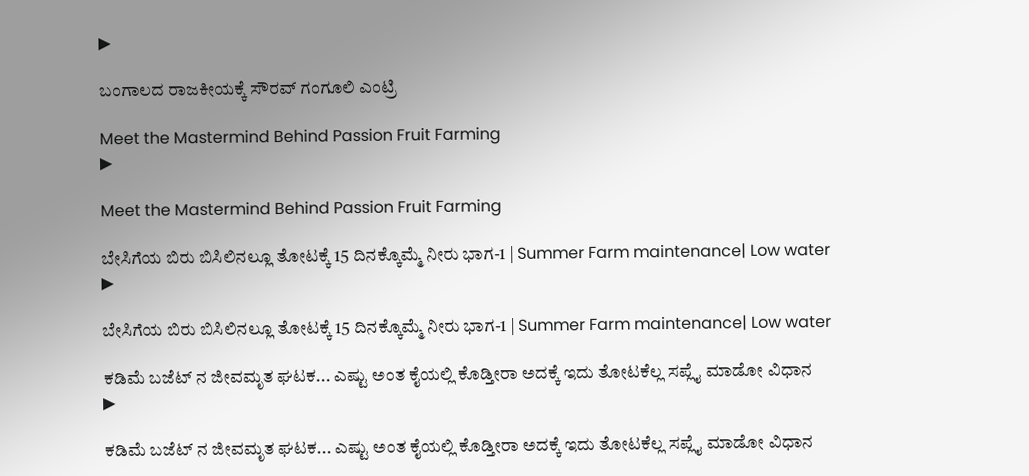▶

ಬಂಗಾಲದ ರಾಜಕೀಯಕ್ಕೆ ಸೌರವ್ ಗಂಗೂಲಿ ಎಂಟ್ರಿ

Meet the Mastermind Behind Passion Fruit Farming
▶

Meet the Mastermind Behind Passion Fruit Farming

ಬೇಸಿಗೆಯ ಬಿರು ಬಿಸಿಲಿನಲ್ಲೂ ತೋಟಕ್ಕೆ 15 ದಿನಕ್ಕೊಮ್ಮೆ ನೀರು ಭಾಗ-1 | Summer Farm maintenance| Low water
▶

ಬೇಸಿಗೆಯ ಬಿರು ಬಿಸಿಲಿನಲ್ಲೂ ತೋಟಕ್ಕೆ 15 ದಿನಕ್ಕೊಮ್ಮೆ ನೀರು ಭಾಗ-1 | Summer Farm maintenance| Low water

ಕಡಿಮೆ ಬಜೆಟ್ ನ ಜೀವಮೃತ ಘಟಕ... ಎಷ್ಟು ಅಂತ ಕೈಯಲ್ಲಿ ಕೊಡ್ತೀರಾ ಅದಕ್ಕೆ ಇದು ತೋಟಕೆಲ್ಲ ಸಪ್ಲೈ ಮಾಡೋ ವಿಧಾನ
▶

ಕಡಿಮೆ ಬಜೆಟ್ ನ ಜೀವಮೃತ ಘಟಕ... ಎಷ್ಟು ಅಂತ ಕೈಯಲ್ಲಿ ಕೊಡ್ತೀರಾ ಅದಕ್ಕೆ ಇದು ತೋಟಕೆಲ್ಲ ಸಪ್ಲೈ ಮಾಡೋ ವಿಧಾನ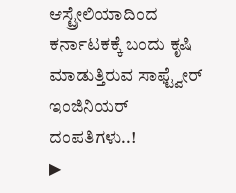ಆಸ್ಟ್ರೇಲಿಯಾದಿಂದ ಕರ್ನಾಟಕಕ್ಕೆ ಬಂದು ಕೃಷಿ ಮಾಡುತ್ತಿರುವ ಸಾಫ್ಟ್ವೇರ್ ಇಂಜಿನಿಯರ್ ದಂಪತಿಗಳು..!
▶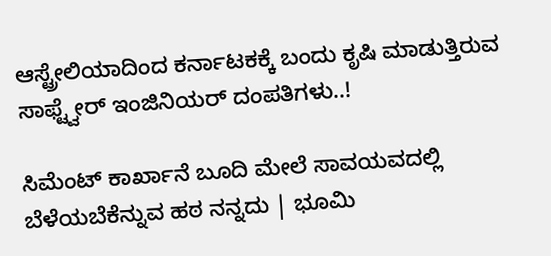ಆಸ್ಟ್ರೇಲಿಯಾದಿಂದ ಕರ್ನಾಟಕಕ್ಕೆ ಬಂದು ಕೃಷಿ ಮಾಡುತ್ತಿರುವ ಸಾಫ್ಟ್ವೇರ್ ಇಂಜಿನಿಯರ್ ದಂಪತಿಗಳು..!

ಸಿಮೆಂಟ್ ಕಾರ್ಖಾನೆ ಬೂದಿ ಮೇಲೆ ಸಾವಯವದಲ್ಲಿ ಬೆಳೆಯಬೆಕೆನ್ನುವ ಹಠ ನನ್ನದು | ಭೂಮಿ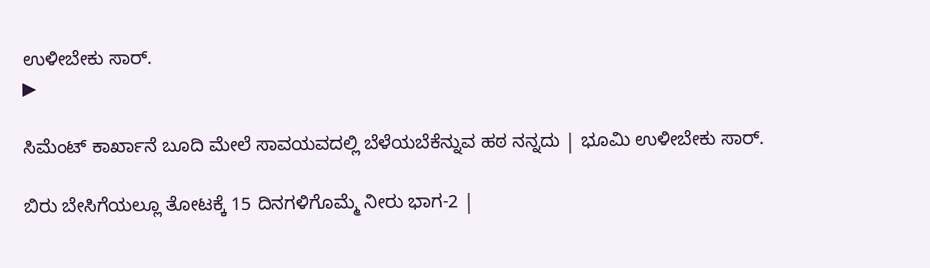ಉಳೀಬೇಕು ಸಾರ್.
▶

ಸಿಮೆಂಟ್ ಕಾರ್ಖಾನೆ ಬೂದಿ ಮೇಲೆ ಸಾವಯವದಲ್ಲಿ ಬೆಳೆಯಬೆಕೆನ್ನುವ ಹಠ ನನ್ನದು | ಭೂಮಿ ಉಳೀಬೇಕು ಸಾರ್.

ಬಿರು ಬೇಸಿಗೆಯಲ್ಲೂ ತೋಟಕ್ಕೆ 15 ದಿನಗಳಿಗೊಮ್ಮೆ ನೀರು ಭಾಗ-2 |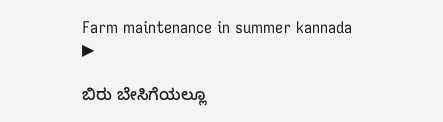Farm maintenance in summer kannada
▶

ಬಿರು ಬೇಸಿಗೆಯಲ್ಲೂ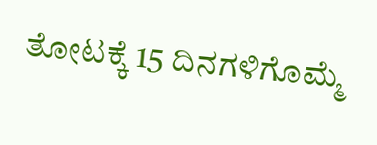ತೋಟಕ್ಕೆ 15 ದಿನಗಳಿಗೊಮ್ಮೆ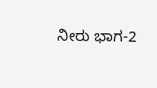ನೀರು ಭಾಗ-2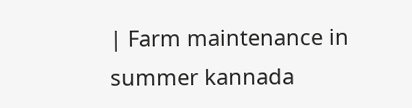| Farm maintenance in summer kannada